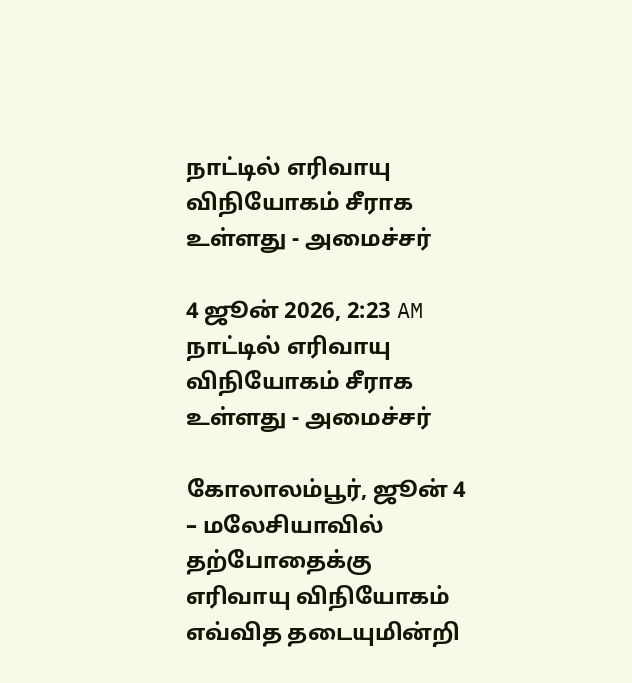நாட்டில் எரிவாயு விநியோகம் சீராக உள்ளது - அமைச்சர்

4 ஜூன் 2026, 2:23 AM
நாட்டில் எரிவாயு விநியோகம் சீராக உள்ளது - அமைச்சர்

கோலாலம்பூர், ஜூன் 4 – மலேசியாவில் தற்போதைக்கு எரிவாயு விநியோகம் எவ்வித தடையுமின்றி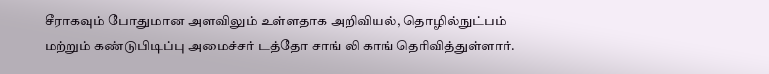சீராகவும் போதுமான அளவிலும் உள்ளதாக அறிவியல், தொழில்நுட்பம் மற்றும் கண்டுபிடிப்பு அமைச்சர் டத்தோ சாங் லி காங் தெரிவித்துள்ளார்.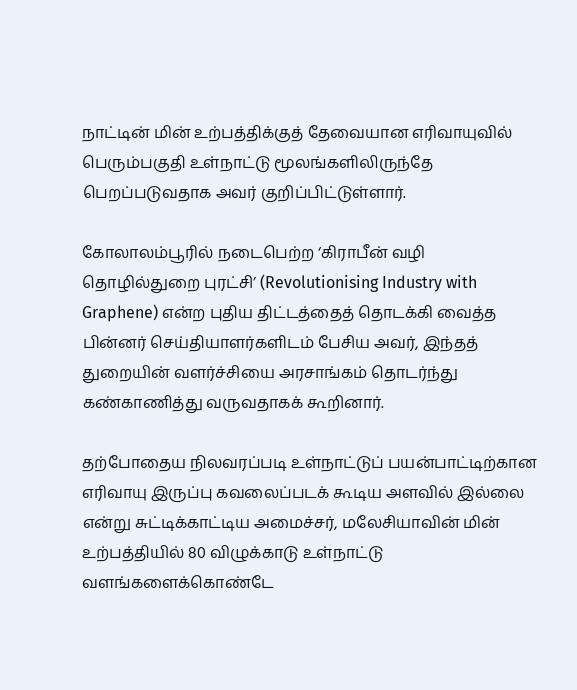நாட்டின் மின் உற்பத்திக்குத் தேவையான எரிவாயுவில் பெரும்பகுதி உள்நாட்டு மூலங்களிலிருந்தே பெறப்படுவதாக அவர் குறிப்பிட்டுள்ளார்.

கோலாலம்பூரில் நடைபெற்ற ‘கிராபீன் வழி தொழில்துறை புரட்சி’ (Revolutionising Industry with Graphene) என்ற புதிய திட்டத்தைத் தொடக்கி வைத்த பின்னர் செய்தியாளர்களிடம் பேசிய அவர், இந்தத் துறையின் வளர்ச்சியை அரசாங்கம் தொடர்ந்து கண்காணித்து வருவதாகக் கூறினார்.

தற்போதைய நிலவரப்படி உள்நாட்டுப் பயன்பாட்டிற்கான எரிவாயு இருப்பு கவலைப்படக் கூடிய அளவில் இல்லை என்று சுட்டிக்காட்டிய அமைச்சர், மலேசியாவின் மின் உற்பத்தியில் 80 விழுக்காடு உள்நாட்டு வளங்களைக்கொண்டே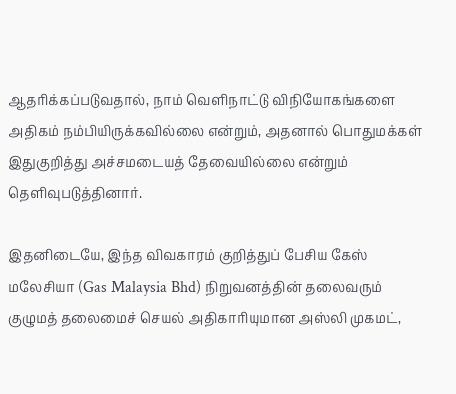ஆதரிக்கப்படுவதால், நாம் வெளிநாட்டு விநியோகங்களை அதிகம் நம்பியிருக்கவில்லை என்றும், அதனால் பொதுமக்கள் இதுகுறித்து அச்சமடையத் தேவையில்லை என்றும் தெளிவுபடுத்தினார்.

இதனிடையே, இந்த விவகாரம் குறித்துப் பேசிய கேஸ் மலேசியா (Gas Malaysia Bhd) நிறுவனத்தின் தலைவரும் குழுமத் தலைமைச் செயல் அதிகாரியுமான அஸ்லி முகமட்,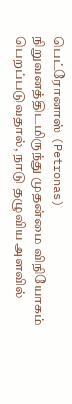பெட்ரோனாஸ் (Petronas) நிறுவனத்திடமிருந்து முதன்மை விநியோகம் பெறப்படுவதால், நாடு தழுவிய அளவில்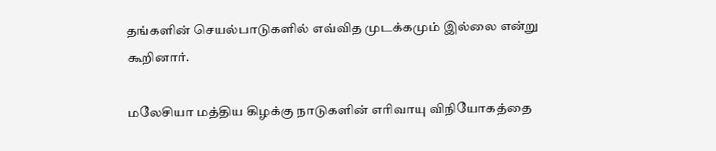தங்களின் செயல்பாடுகளில் எவ்வித முடக்கமும் இல்லை என்று கூறினார்.

மலேசியா மத்திய கிழக்கு நாடுகளின் எரிவாயு விநியோகத்தை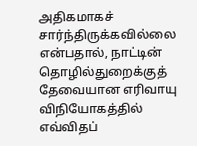அதிகமாகச் சார்ந்திருக்கவில்லை என்பதால், நாட்டின் தொழில்துறைக்குத் தேவையான எரிவாயு விநியோகத்தில் எவ்விதப்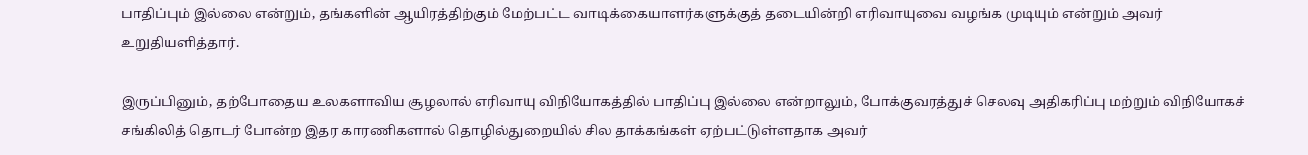பாதிப்பும் இல்லை என்றும், தங்களின் ஆயிரத்திற்கும் மேற்பட்ட வாடிக்கையாளர்களுக்குத் தடையின்றி எரிவாயுவை வழங்க முடியும் என்றும் அவர் உறுதியளித்தார்.

இருப்பினும், தற்போதைய உலகளாவிய சூழலால் எரிவாயு விநியோகத்தில் பாதிப்பு இல்லை என்றாலும், போக்குவரத்துச் செலவு அதிகரிப்பு மற்றும் விநியோகச் சங்கிலித் தொடர் போன்ற இதர காரணிகளால் தொழில்துறையில் சில தாக்கங்கள் ஏற்பட்டுள்ளதாக அவர்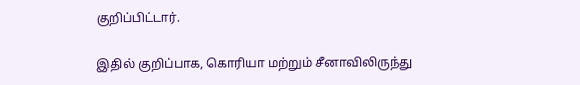குறிப்பிட்டார்.

இதில் குறிப்பாக, கொரியா மற்றும் சீனாவிலிருந்து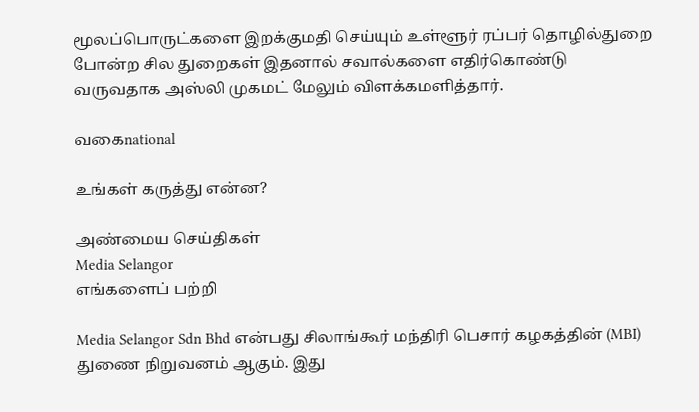மூலப்பொருட்களை இறக்குமதி செய்யும் உள்ளூர் ரப்பர் தொழில்துறை போன்ற சில துறைகள் இதனால் சவால்களை எதிர்கொண்டு வருவதாக அஸ்லி முகமட் மேலும் விளக்கமளித்தார்.

வகைnational

உங்கள் கருத்து என்ன?

அண்மைய செய்திகள்
Media Selangor
எங்களைப் பற்றி

Media Selangor Sdn Bhd என்பது சிலாங்கூர் மந்திரி பெசார் கழகத்தின் (MBI) துணை நிறுவனம் ஆகும். இது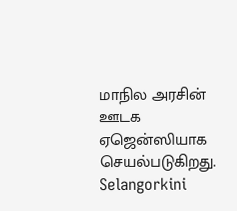மாநில அரசின் ஊடக ஏஜென்ஸியாக செயல்படுகிறது. Selangorkini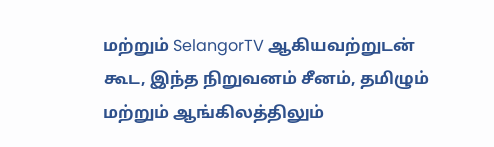மற்றும் SelangorTV ஆகியவற்றுடன் கூட, இந்த நிறுவனம் சீனம், தமிழும் மற்றும் ஆங்கிலத்திலும்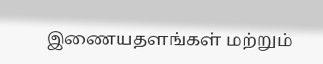இணையதளங்கள் மற்றும்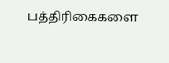பத்திரிகைகளை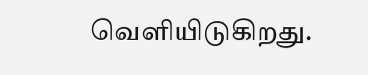வெளியிடுகிறது.